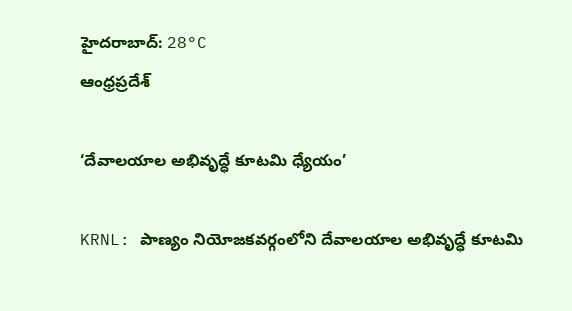హైదరాబాద్: 28°C
ఆంధ్రప్రదేశ్

‘దేవాలయాల అభివృద్ధే కూటమి ధ్యేయం’

KRNL: పాణ్యం నియోజకవర్గంలోని దేవాలయాల అభివృద్ధే కూటమి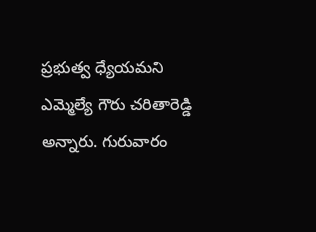ప్రభుత్వ ధ్యేయమని ఎమ్మెల్యే గౌరు చరితారెడ్డి అన్నారు. గురువారం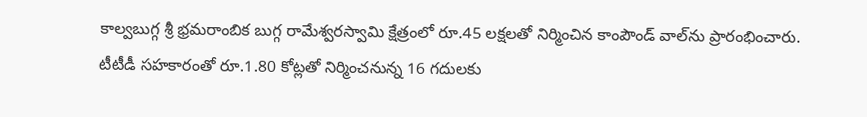కాల్వబుగ్గ శ్రీ భ్రమరాంబిక బుగ్గ రామేశ్వరస్వామి క్షేత్రంలో రూ.45 లక్షలతో నిర్మించిన కాంపౌండ్‌ వాల్‌ను ప్రారంభించారు. టీటీడీ సహకారంతో రూ.1.80 కోట్లతో నిర్మించనున్న 16 గదులకు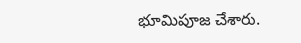భూమిపూజ చేశారు.